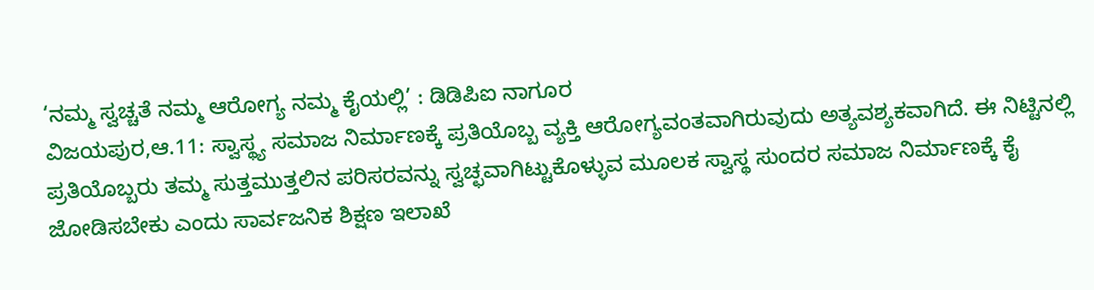‘ನಮ್ಮ ಸ್ವಚ್ಚತೆ ನಮ್ಮ ಆರೋಗ್ಯ ನಮ್ಮ ಕೈಯಲ್ಲಿ’ : ಡಿಡಿಪಿಐ ನಾಗೂರ
ವಿಜಯಪುರ,ಆ.11: ಸ್ವಾಸ್ಥ್ಯ ಸಮಾಜ ನಿರ್ಮಾಣಕ್ಕೆ ಪ್ರತಿಯೊಬ್ಬ ವ್ಯಕ್ತಿ ಆರೋಗ್ಯವಂತವಾಗಿರುವುದು ಅತ್ಯವಶ್ಯಕವಾಗಿದೆ. ಈ ನಿಟ್ಟಿನಲ್ಲಿ ಪ್ರತಿಯೊಬ್ಬರು ತಮ್ಮ ಸುತ್ತಮುತ್ತಲಿನ ಪರಿಸರವನ್ನು ಸ್ವಚ್ಛವಾಗಿಟ್ಟುಕೊಳ್ಳುವ ಮೂಲಕ ಸ್ವಾಸ್ಥ ಸುಂದರ ಸಮಾಜ ನಿರ್ಮಾಣಕ್ಕೆ ಕೈ ಜೋಡಿಸಬೇಕು ಎಂದು ಸಾರ್ವಜನಿಕ ಶಿಕ್ಷಣ ಇಲಾಖೆ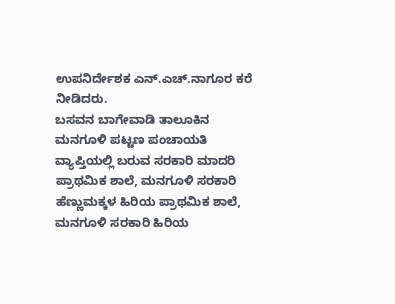ಉಪನಿರ್ದೇಶಕ ಎನ್.ಎಚ್.ನಾಗೂರ ಕರೆ ನೀಡಿದರು.
ಬಸವನ ಬಾಗೇವಾಡಿ ತಾಲೂಕಿನ ಮನಗೂಳಿ ಪಟ್ಟಣ ಪಂಚಾಯತಿ ವ್ಯಾಪ್ತಿಯಲ್ಲಿ ಬರುವ ಸರಕಾರಿ ಮಾದರಿ ಪ್ರಾಥಮಿಕ ಶಾಲೆ, ಮನಗೂಳಿ ಸರಕಾರಿ ಹೆಣ್ಣುಮಕ್ಕಳ ಹಿರಿಯ ಪ್ರಾಥಮಿಕ ಶಾಲೆ, ಮನಗೂಳಿ ಸರಕಾರಿ ಹಿರಿಯ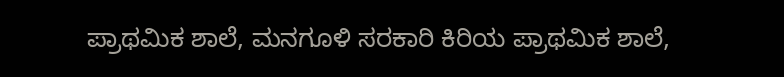ಪ್ರಾಥಮಿಕ ಶಾಲೆ, ಮನಗೂಳಿ ಸರಕಾರಿ ಕಿರಿಯ ಪ್ರಾಥಮಿಕ ಶಾಲೆ,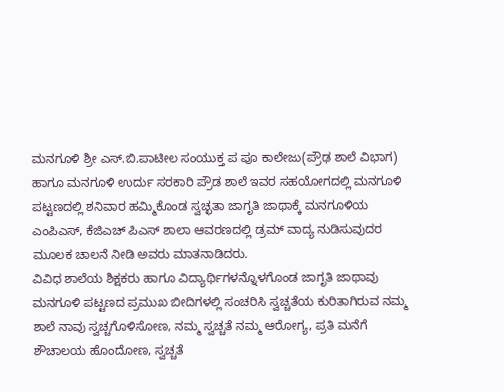ಮನಗೂಳಿ ಶ್ರೀ ಎಸ್.ಬಿ.ಪಾಟೀಲ ಸಂಯುಕ್ತ ಪ ಪೂ ಕಾಲೇಜು(ಪ್ರೌಢ ಶಾಲೆ ವಿಭಾಗ) ಹಾಗೂ ಮನಗೂಳಿ ಉರ್ದು ಸರಕಾರಿ ಪ್ರೌಡ ಶಾಲೆ ಇವರ ಸಹಯೋಗದಲ್ಲಿ ಮನಗೂಳಿ ಪಟ್ಟಣದಲ್ಲಿ ಶನಿವಾರ ಹಮ್ಮಿಕೊಂಡ ಸ್ವಚ್ಛತಾ ಜಾಗೃತಿ ಜಾಥಾಕ್ಕೆ ಮನಗೂಳಿಯ ಎಂಪಿಎಸ್, ಕೆಜಿಎಚ್ ಪಿಎಸ್ ಶಾಲಾ ಆವರಣದಲ್ಲಿ ಡ್ರಮ್ ವಾದ್ಯ ನುಡಿಸುವುದರ ಮೂಲಕ ಚಾಲನೆ ನೀಡಿ ಅವರು ಮಾತನಾಡಿದರು.
ವಿವಿಧ ಶಾಲೆಯ ಶಿಕ್ಷಕರು ಹಾಗೂ ವಿದ್ಯಾರ್ಥಿಗಳನ್ನೊಳಗೊಂಡ ಜಾಗೃತಿ ಜಾಥಾವು ಮನಗೂಳಿ ಪಟ್ಟಣದ ಪ್ರಮುಖ ಬೀದಿಗಳಲ್ಲಿ ಸಂಚರಿಸಿ ಸ್ವಚ್ಚತೆಯ ಕುರಿತಾಗಿರುವ ನಮ್ಮ ಶಾಲೆ ನಾವು ಸ್ವಚ್ಚಗೊಳಿಸೋಣ, ನಮ್ಮ ಸ್ವಚ್ಚತೆ ನಮ್ಮ ಆರೋಗ್ಯ, ಪ್ರತಿ ಮನೆಗೆ ಶೌಚಾಲಯ ಹೊಂದೋಣ, ಸ್ವಚ್ಚತೆ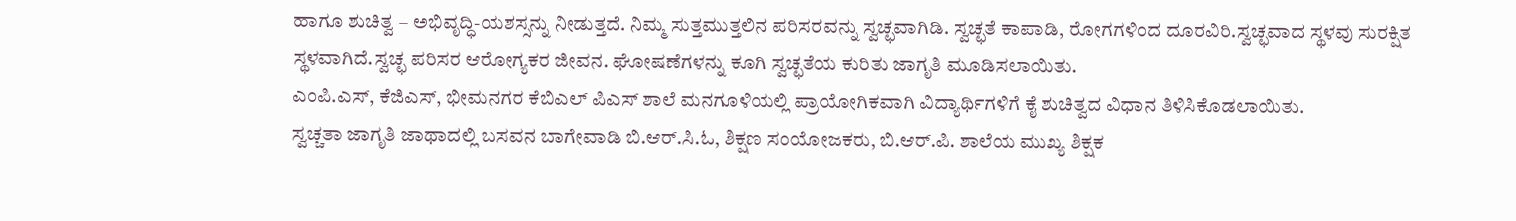ಹಾಗೂ ಶುಚಿತ್ವ – ಅಭಿವೃದ್ಧಿ-ಯಶಸ್ಸನ್ನು ನೀಡುತ್ತದೆ. ನಿಮ್ಮ ಸುತ್ತಮುತ್ತಲಿನ ಪರಿಸರವನ್ನು ಸ್ವಚ್ಛವಾಗಿಡಿ. ಸ್ವಚ್ಛತೆ ಕಾಪಾಡಿ, ರೋಗಗಳಿಂದ ದೂರವಿರಿ.ಸ್ವಚ್ಛವಾದ ಸ್ಥಳವು ಸುರಕ್ಷಿತ ಸ್ಥಳವಾಗಿದೆ.ಸ್ವಚ್ಛ ಪರಿಸರ ಆರೋಗ್ಯಕರ ಜೀವನ. ಘೋಷಣೆಗಳನ್ನು ಕೂಗಿ ಸ್ವಚ್ಛತೆಯ ಕುರಿತು ಜಾಗೃತಿ ಮೂಡಿಸಲಾಯಿತು.
ಎಂಪಿ.ಎಸ್, ಕೆಜಿಎಸ್, ಭೀಮನಗರ ಕೆಬಿಎಲ್ ಪಿಎಸ್ ಶಾಲೆ ಮನಗೂಳಿಯಲ್ಲಿ ಪ್ರಾಯೋಗಿಕವಾಗಿ ವಿದ್ಯಾರ್ಥಿಗಳಿಗೆ ಕೈ ಶುಚಿತ್ವದ ವಿಧಾನ ತಿಳಿಸಿಕೊಡಲಾಯಿತು.
ಸ್ವಚ್ಚತಾ ಜಾಗೃತಿ ಜಾಥಾದಲ್ಲಿ ಬಸವನ ಬಾಗೇವಾಡಿ ಬಿ.ಆರ್.ಸಿ.ಓ, ಶಿಕ್ಷಣ ಸಂಯೋಜಕರು, ಬಿ.ಆರ್.ಪಿ. ಶಾಲೆಯ ಮುಖ್ಯ ಶಿಕ್ಷಕ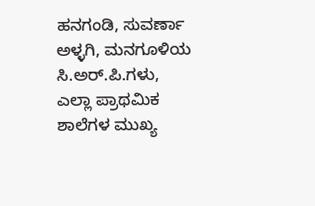ಹನಗಂಡಿ, ಸುವರ್ಣಾ ಅಳ್ಳಗಿ, ಮನಗೂಳಿಯ ಸಿ.ಅರ್.ಪಿ.ಗಳು, ಎಲ್ಲಾ ಪ್ರಾಥಮಿಕ ಶಾಲೆಗಳ ಮುಖ್ಯ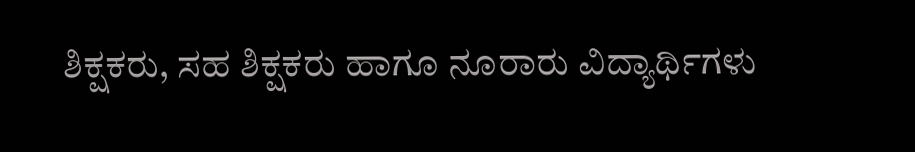ಶಿಕ್ಷಕರು, ಸಹ ಶಿಕ್ಷಕರು ಹಾಗೂ ನೂರಾರು ವಿದ್ಯಾರ್ಥಿಗಳು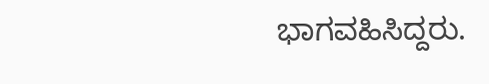ಭಾಗವಹಿಸಿದ್ದರು.